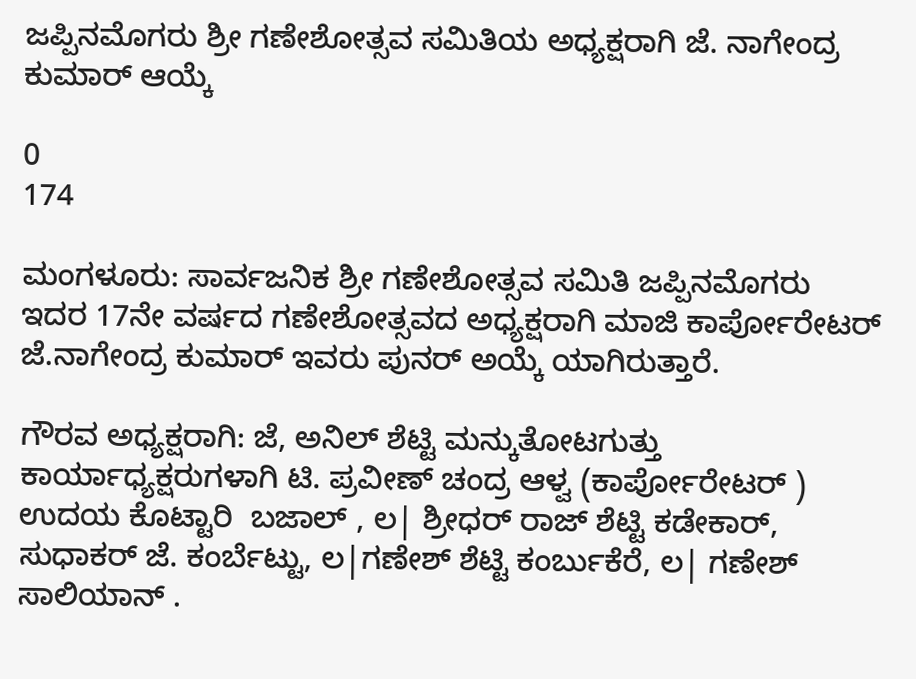ಜಪ್ಪಿನಮೊಗರು ಶ್ರೀ ಗಣೇಶೋತ್ಸವ ಸಮಿತಿಯ ಅಧ್ಯಕ್ಷರಾಗಿ ಜೆ. ನಾಗೇಂದ್ರ ಕುಮಾರ್‌ ಆಯ್ಕೆ

0
174

ಮಂಗಳೂರು: ಸಾರ್ವಜನಿಕ ಶ್ರೀ ಗಣೇಶೋತ್ಸವ ಸಮಿತಿ ಜಪ್ಪಿನಮೊಗರು ಇದರ 17ನೇ ವರ್ಷದ ಗಣೇಶೋತ್ಸವದ ಅಧ್ಯಕ್ಷರಾಗಿ ಮಾಜಿ ಕಾರ್ಪೋರೇಟರ್‌ ಜೆ.ನಾಗೇಂದ್ರ ಕುಮಾರ್‌ ಇವರು ಪುನರ್‌ ಅಯ್ಕೆ ಯಾಗಿರುತ್ತಾರೆ.

ಗೌರವ ಅಧ್ಯಕ್ಷರಾಗಿ: ಜೆ, ಅನಿಲ್‌ ಶೆಟ್ಟಿ ಮನ್ಕುತೋಟಗುತ್ತು ಕಾರ್ಯಾಧ್ಯಕ್ಷರುಗಳಾಗಿ ಟಿ. ಪ್ರವೀಣ್‌ ಚಂದ್ರ ಆಳ್ವ (ಕಾರ್ಪೋರೇಟರ್‌ ) ಉದಯ ಕೊಟ್ಟಾರಿ  ಬಜಾಲ್‌ , ಲ| ಶ್ರೀಧರ್‌ ರಾಜ್‌ ಶೆಟ್ಟಿ ಕಡೇಕಾರ್‌, ಸುಧಾಕರ್‌ ಜೆ. ಕಂರ್ಬೆಟ್ಟು, ಲ|ಗಣೇಶ್‌ ಶೆಟ್ಟಿ ಕಂರ್ಬುಕೆರೆ, ಲ| ಗಣೇಶ್‌ ಸಾಲಿಯಾನ್‌ .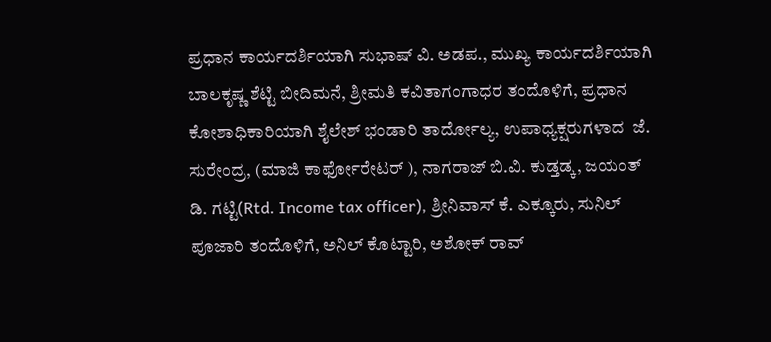ಪ್ರಧಾನ ಕಾರ್ಯದರ್ಶಿಯಾಗಿ ಸುಭಾಷ್‌ ವಿ. ಅಡಪ., ಮುಖ್ಯ ಕಾರ್ಯದರ್ಶಿಯಾಗಿ ಬಾಲಕೃಷ್ಣ ಶೆಟ್ಟಿ ಬೀದಿಮನೆ, ಶ್ರೀಮತಿ ಕವಿತಾಗಂಗಾಧರ ತಂದೊಳಿಗೆ, ಪ್ರಧಾನ ಕೋಶಾಧಿಕಾರಿಯಾಗಿ ಶೈಲೇಶ್‌ ಭಂಡಾರಿ ತಾರ್ದೋಲ್ಯ, ಉಪಾಧ್ಯಕ್ಷರುಗಳಾದ  ಜೆ. ಸುರೇಂದ್ರ, (ಮಾಜಿ ಕಾರ್ಫೋರೇಟರ್‌ ), ನಾಗರಾಜ್‌ ಬಿ.ವಿ. ಕುಡ್ತಡ್ಕ, ಜಯಂತ್‌ ಡಿ. ಗಟ್ಟಿ(Rtd. Income tax officer), ಶ್ರೀನಿವಾಸ್‌ ಕೆ. ಎಕ್ಕೂರು, ಸುನಿಲ್‌ ಪೂಜಾರಿ ತಂದೊಳಿಗೆ, ಅನಿಲ್‌ ಕೊಟ್ಟಾರಿ, ಅಶೋಕ್‌ ರಾವ್‌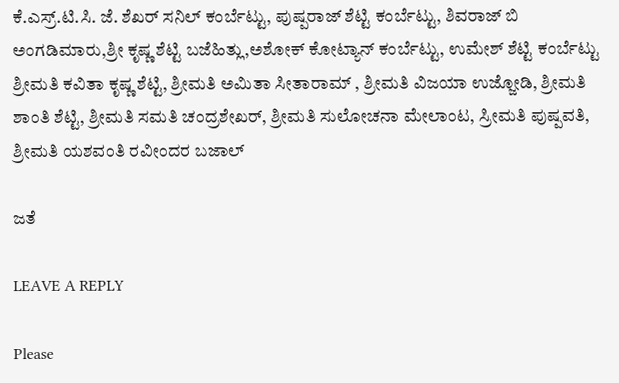ಕೆ.ಎಸ್ರ್.ಟಿ.ಸಿ. ಜೆ. ಶೆಖರ್‌ ಸನಿಲ್‌ ಕಂರ್ಬೆಟ್ಟು, ಪುಷ್ಪರಾಜ್‌ ಶೆಟ್ಟಿ ಕಂರ್ಬೆಟ್ಟು, ಶಿವರಾಜ್‌ ಬಿ ಅಂಗಡಿಮಾರು,ಶ್ರೀ ಕೃಷ್ಣ ಶೆಟ್ಟಿ ಬಜೆಹಿತ್ಲು,ಅಶೋಕ್‌ ಕೋಟ್ಯಾನ್‌ ಕಂರ್ಬೆಟ್ಟು, ಉಮೇಶ್‌ ಶೆಟ್ಟಿ ಕಂರ್ಬೆಟ್ಟು ಶ್ರೀಮತಿ ಕವಿತಾ ಕೃಷ್ಣ ಶೆಟ್ಟಿ, ಶ್ರೀಮತಿ ಅಮಿತಾ ಸೀತಾರಾಮ್‌ , ಶ್ರೀಮತಿ ವಿಜಯಾ ಉಜ್ಜೋಡಿ, ಶ್ರೀಮತಿ ಶಾಂತಿ ಶೆಟ್ಟಿ, ಶ್ರೀಮತಿ ಸಮತಿ ಚಂದ್ರಶೇಖರ್, ಶ್ರೀಮತಿ ಸುಲೋಚನಾ ಮೇಲಾಂಟ, ಸ್ರೀಮತಿ ಪುಷ್ಪವತಿ, ಶ್ರೀಮತಿ ಯಶವಂತಿ ರವೀಂದರ ಬಜಾಲ್‌

ಜತೆ

LEAVE A REPLY

Please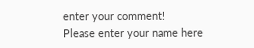enter your comment!
Please enter your name here